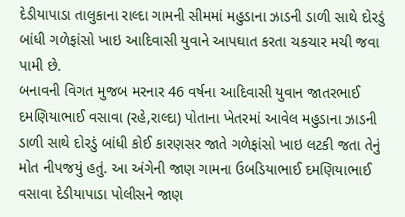દેડીયાપાડા તાલુકાના રાલ્દા ગામની સીમમાં મહુડાના ઝાડની ડાળી સાથે દોરડું બાંધી ગળેફાંસો ખાઇ આદિવાસી યુવાને આપઘાત કરતા ચકચાર મચી જવા પામી છે.
બનાવની વિગત મુજબ મરનાર 46 વર્ષના આદિવાસી યુવાન જાતરભાઈ દમણિયાભાઈ વસાવા (રહે,રાલ્દા) પોતાના ખેતરમાં આવેલ મહુડાના ઝાડની ડાળી સાથે દોરડું બાંધી કોઈ કારણસર જાતે ગળેફાંસો ખાઇ લટકી જતા તેનું મોત નીપજયું હતું. આ અંગેની જાણ ગામના ઉબડિયાભાઈ દમણિયાભાઈ વસાવા દેડીયાપાડા પોલીસને જાણ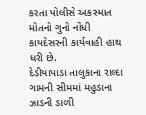કરતા પોલીસે અકસ્માત મોતનો ગુનો નોંધી કાયદેસરની કાર્યવાહી હાથ ધરી છે.
દેડીયાપાડા તાલુકાના રાલ્દા ગામની સીમમાં મહુડાના ઝાડની ડાળી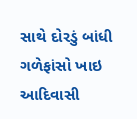સાથે દોરડું બાંધી ગળેફાંસો ખાઇ આદિવાસી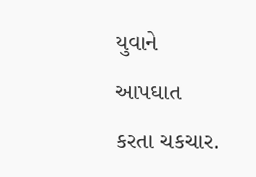યુવાને આપઘાત કરતા ચકચાર.